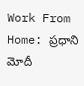Work From Home: ప్రధాని మోదీ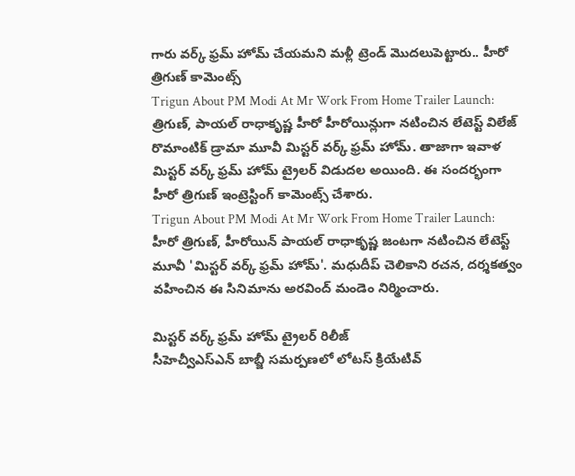గారు వర్క్ ఫ్రమ్ హోమ్ చేయమని మళ్లీ ట్రెండ్ మొదలుపెట్టారు.. హీరో త్రిగుణ్ కామెంట్స్
Trigun About PM Modi At Mr Work From Home Trailer Launch: త్రిగుణ్, పాయల్ రాధాకృష్ణ హీరో హీరోయిన్లుగా నటించిన లేటెస్ట్ విలేజ్ రొమాంటిక్ డ్రామా మూవీ మిస్టర్ వర్క్ ఫ్రమ్ హోమ్. తాజాగా ఇవాళ మిస్టర్ వర్క్ ఫ్రమ్ హోమ్ ట్రైలర్ విడుదల అయింది. ఈ సందర్భంగా హీరో త్రిగుణ్ ఇంట్రెస్టింగ్ కామెంట్స్ చేశారు.
Trigun About PM Modi At Mr Work From Home Trailer Launch: హీరో త్రిగుణ్, హీరోయిన్ పాయల్ రాధాకృష్ణ జంటగా నటించిన లేటెస్ట్ మూవీ 'మిస్టర్ వర్క్ ఫ్రమ్ హోమ్'. మధుదీప్ చెలికాని రచన, దర్శకత్వం వహించిన ఈ సినిమాను అరవింద్ మండెం నిర్మించారు.

మిస్టర్ వర్క్ ఫ్రమ్ హోమ్ ట్రైలర్ రిలీజ్
సీహెచ్వీఎస్ఎన్ బాబ్జీ సమర్పణలో లోటస్ క్రియేటివ్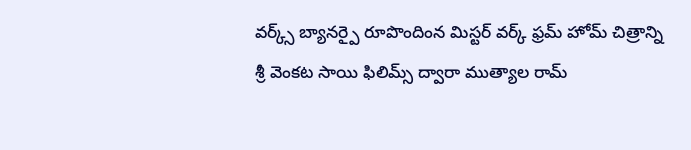వర్క్స్ బ్యానర్పై రూపొందింన మిస్టర్ వర్క్ ఫ్రమ్ హోమ్ చిత్రాన్ని శ్రీ వెంకట సాయి ఫిలిమ్స్ ద్వారా ముత్యాల రామ్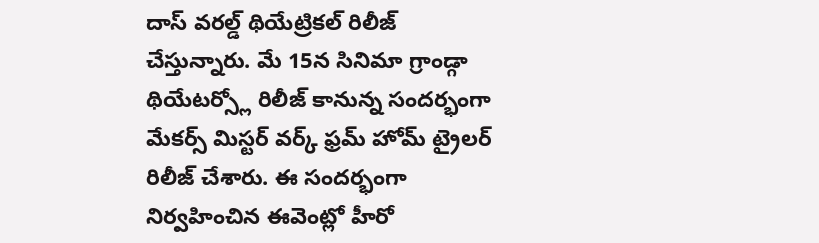దాస్ వరల్డ్ థియేట్రికల్ రిలీజ్ చేస్తున్నారు. మే 15న సినిమా గ్రాండ్గా థియేటర్స్లో రిలీజ్ కానున్న సందర్భంగా మేకర్స్ మిస్టర్ వర్క్ ఫ్రమ్ హోమ్ ట్రైలర్ రిలీజ్ చేశారు. ఈ సందర్భంగా నిర్వహించిన ఈవెంట్లో హీరో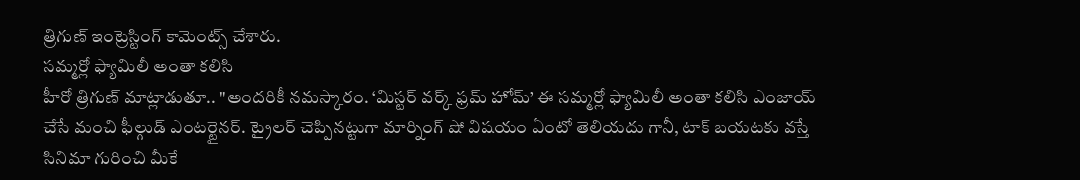త్రిగుణ్ ఇంట్రెస్టింగ్ కామెంట్స్ చేశారు.
సమ్మర్లో ఫ్యామిలీ అంతా కలిసి
హీరో త్రిగుణ్ మాట్లాడుతూ.. "అందరికీ నమస్కారం. ‘మిస్టర్ వర్క్ ఫ్రమ్ హోమ్’ ఈ సమ్మర్లో ఫ్యామిలీ అంతా కలిసి ఎంజాయ్ చేసే మంచి ఫీల్గుడ్ ఎంటర్టైనర్. ట్రైలర్ చెప్పినట్టుగా మార్నింగ్ షో విషయం ఏంటో తెలియదు గానీ, టాక్ బయటకు వస్తే సినిమా గురించి మీకే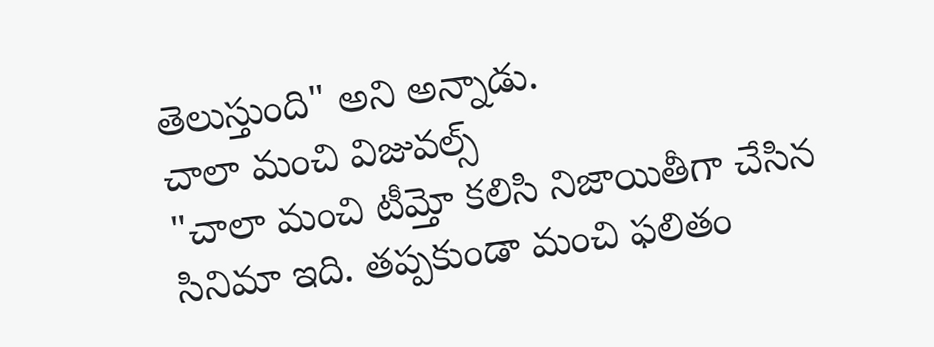తెలుస్తుంది" అని అన్నాడు.
చాలా మంచి విజువల్స్
"చాలా మంచి టీమ్తో కలిసి నిజాయితీగా చేసిన సినిమా ఇది. తప్పకుండా మంచి ఫలితం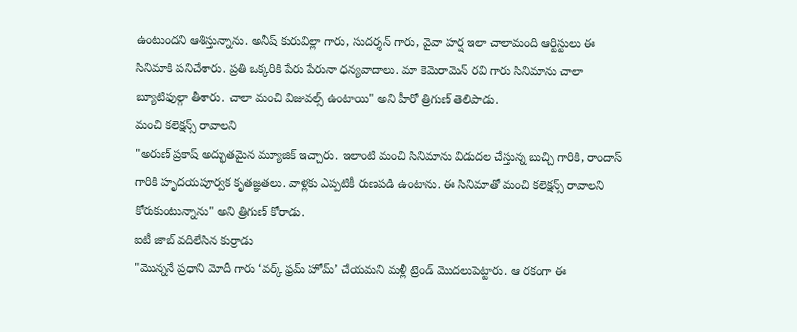ఉంటుందని ఆశిస్తున్నాను. అనీష్ కురువిల్లా గారు, సుదర్శన్ గారు, వైవా హర్ష ఇలా చాలామంది ఆర్టిస్టులు ఈ సినిమాకి పనిచేశారు. ప్రతి ఒక్కరికి పేరు పేరునా ధన్యవాదాలు. మా కెమెరామెన్ రవి గారు సినిమాను చాలా బ్యూటిఫుల్గా తీశారు. చాలా మంచి విజువల్స్ ఉంటాయి" అని హీరో త్రిగుణ్ తెలిపాడు.
మంచి కలెక్షన్స్ రావాలని
"అరుణ్ ప్రకాష్ అద్భుతమైన మ్యూజిక్ ఇచ్చారు. ఇలాంటి మంచి సినిమాను విడుదల చేస్తున్న బుచ్చి గారికి, రాందాస్ గారికి హృదయపూర్వక కృతజ్ఞతలు. వాళ్లకు ఎప్పటికీ రుణపడి ఉంటాను. ఈ సినిమాతో మంచి కలెక్షన్స్ రావాలని కోరుకుంటున్నాను" అని త్రిగుణ్ కోరాడు.
ఐటీ జాబ్ వదిలేసిన కుర్రాడు
"మొన్ననే ప్రధాని మోదీ గారు ‘వర్క్ ఫ్రమ్ హోమ్’ చేయమని మళ్లీ ట్రెండ్ మొదలుపెట్టారు. ఆ రకంగా ఈ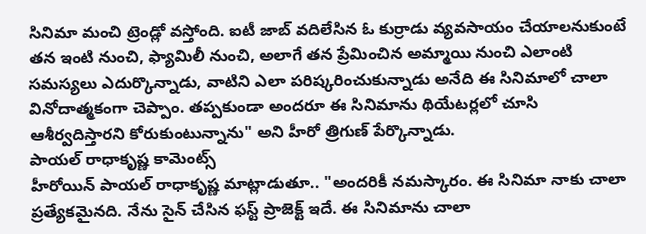సినిమా మంచి ట్రెండ్లో వస్తోంది. ఐటీ జాబ్ వదిలేసిన ఓ కుర్రాడు వ్యవసాయం చేయాలనుకుంటే తన ఇంటి నుంచి, ఫ్యామిలీ నుంచి, అలాగే తన ప్రేమించిన అమ్మాయి నుంచి ఎలాంటి సమస్యలు ఎదుర్కొన్నాడు, వాటిని ఎలా పరిష్కరించుకున్నాడు అనేది ఈ సినిమాలో చాలా వినోదాత్మకంగా చెప్పాం. తప్పకుండా అందరూ ఈ సినిమాను థియేటర్లలో చూసి ఆశీర్వదిస్తారని కోరుకుంటున్నాను" అని హీరో త్రిగుణ్ పేర్కొన్నాడు.
పాయల్ రాధాకృష్ణ కామెంట్స్
హీరోయిన్ పాయల్ రాధాకృష్ణ మాట్లాడుతూ.. "అందరికీ నమస్కారం. ఈ సినిమా నాకు చాలా ప్రత్యేకమైనది. నేను సైన్ చేసిన ఫస్ట్ ప్రాజెక్ట్ ఇదే. ఈ సినిమాను చాలా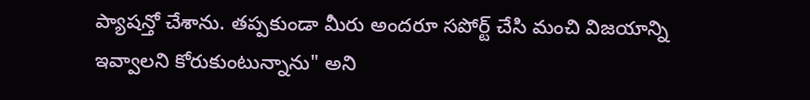ప్యాషన్తో చేశాను. తప్పకుండా మీరు అందరూ సపోర్ట్ చేసి మంచి విజయాన్ని ఇవ్వాలని కోరుకుంటున్నాను" అని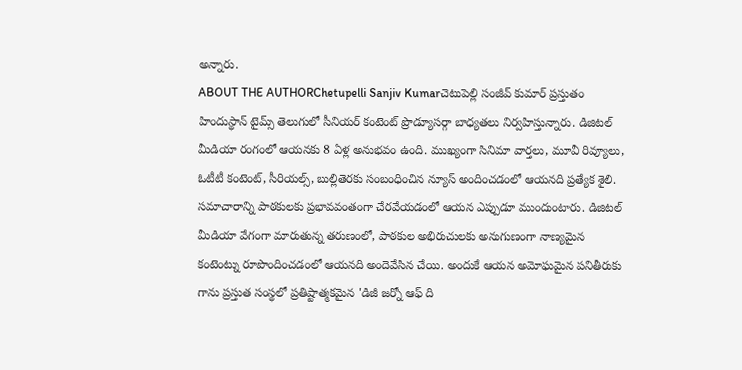అన్నారు.
ABOUT THE AUTHORChetupelli Sanjiv Kumarచెటుపెల్లి సంజీవ్ కుమార్ ప్రస్తుతం హిందుస్థాన్ టైమ్స్ తెలుగులో సీనియర్ కంటెంట్ ప్రొడ్యూసర్గా బాధ్యతలు నిర్వహిస్తున్నారు. డిజిటల్ మీడియా రంగంలో ఆయనకు 8 ఏళ్ల అనుభవం ఉంది. ముఖ్యంగా సినిమా వార్తలు, మూవీ రివ్యూలు, ఓటీటీ కంటెంట్, సీరియల్స్, బుల్లితెరకు సంబంధించిన న్యూస్ అందించడంలో ఆయనది ప్రత్యేక శైలి. సమాచారాన్ని పాఠకులకు ప్రభావవంతంగా చేరవేయడంలో ఆయన ఎప్పుడూ ముందుంటారు. డిజిటల్ మీడియా వేగంగా మారుతున్న తరుణంలో, పాఠకుల అభిరుచులకు అనుగుణంగా నాణ్యమైన కంటెంట్ను రూపొందించడంలో ఆయనది అందెవేసిన చేయి. అందుకే ఆయన అమోఘమైన పనితీరుకు గాను ప్రస్తుత సంస్థలో ప్రతిష్టాత్మకమైన 'డిజీ జర్నో ఆఫ్ ది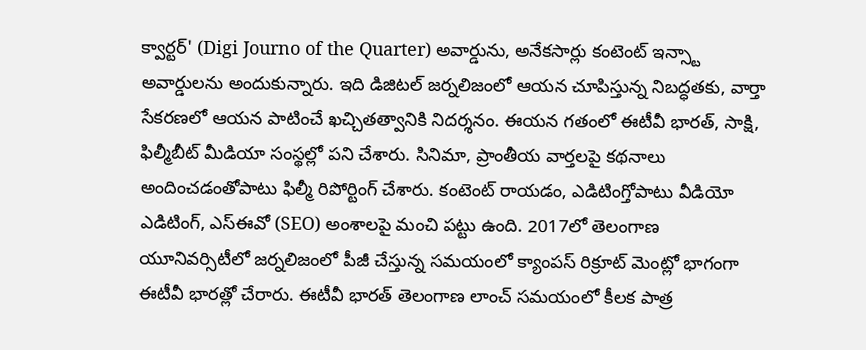క్వార్టర్' (Digi Journo of the Quarter) అవార్డును, అనేకసార్లు కంటెంట్ ఇన్స్టా అవార్డులను అందుకున్నారు. ఇది డిజిటల్ జర్నలిజంలో ఆయన చూపిస్తున్న నిబద్ధతకు, వార్తా సేకరణలో ఆయన పాటించే ఖచ్చితత్వానికి నిదర్శనం. ఈయన గతంలో ఈటీవీ భారత్, సాక్షి, ఫిల్మీబీట్ మీడియా సంస్థల్లో పని చేశారు. సినిమా, ప్రాంతీయ వార్తలపై కథనాలు అందించడంతోపాటు ఫిల్మీ రిపోర్టింగ్ చేశారు. కంటెంట్ రాయడం, ఎడిటింగ్తోపాటు వీడియో ఎడిటింగ్, ఎస్ఈవో (SEO) అంశాలపై మంచి పట్టు ఉంది. 2017లో తెలంగాణ యూనివర్సిటీలో జర్నలిజంలో పీజీ చేస్తున్న సమయంలో క్యాంపస్ రిక్రూట్ మెంట్లో భాగంగా ఈటీవీ భారత్లో చేరారు. ఈటీవీ భారత్ తెలంగాణ లాంచ్ సమయంలో కీలక పాత్ర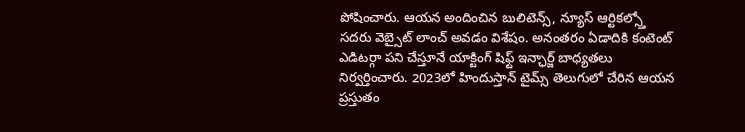పోషించారు. ఆయన అందించిన బులిటెన్స్, న్యూస్ ఆర్టికల్స్తో సదరు వెబ్సైట్ లాంచ్ అవడం విశేషం. అనంతరం ఏడాదికి కంటెంట్ ఎడిటర్గా పని చేస్తూనే యాక్టింగ్ షిఫ్ట్ ఇన్ఛార్జ్ బాధ్యతలు నిర్వర్తించారు. 2023లో హిందుస్తాన్ టైమ్స్ తెలుగులో చేరిన ఆయన ప్రస్తుతం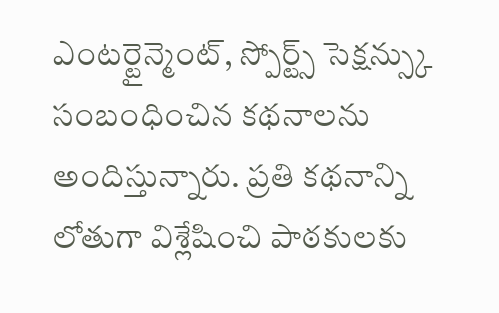ఎంటర్టైన్మెంట్, స్పోర్ట్స్ సెక్షన్స్కు సంబంధించిన కథనాలను అందిస్తున్నారు. ప్రతి కథనాన్ని లోతుగా విశ్లేషించి పాఠకులకు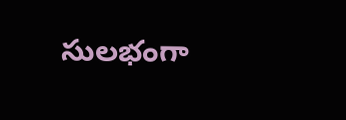సులభంగా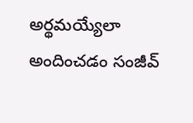అర్థమయ్యేలా అందించడం సంజీవ్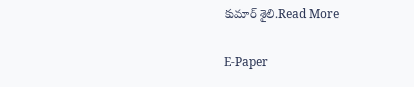కుమార్ శైలి.Read More

E-Paper